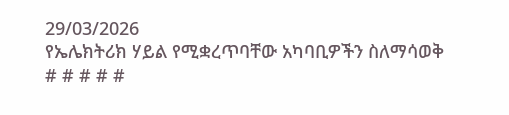29/03/2026
የኤሌክትሪክ ሃይል የሚቋረጥባቸው አካባቢዎችን ስለማሳወቅ
# # # # #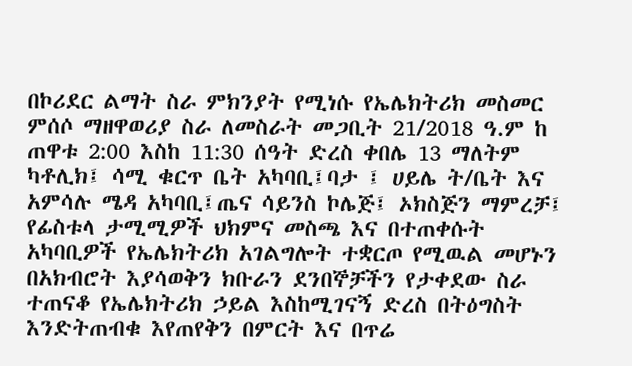በኮሪደር ልማት ስራ ምክንያት የሚነሱ የኤሌክትሪክ መስመር ምሰሶ ማዘዋወሪያ ስራ ለመስራት መጋቢት 21/2018 ዓ.ም ከ ጠዋቱ 2:00 እስከ 11:30 ሰዓት ድረስ ቀበሌ 13 ማለትም ካቶሊክ፤ ሳሚ ቁርጥ ቤት አካባቢ፤ባታ ፤ ሀይሌ ት/ቤት እና አምሳሉ ሜዳ አካባቢ፤ጤና ሳይንስ ኮሌጅ፤ ኦክስጅን ማምረቻ፤ የፊስቱላ ታሚሚዎች ህክምና መስጫ እና በተጠቀሱት አካባቢዎች የኤሌክትሪክ አገልግሎት ተቋርጦ የሚዉል መሆኑን በአክብሮት እያሳወቅን ክቡራን ደንበኞቻችን የታቀደው ስራ ተጠናቆ የኤሌክትሪክ ኃይል እስከሚገናኝ ድረስ በትዕግስት እንድትጠብቁ እየጠየቅን በምርት እና በጥሬ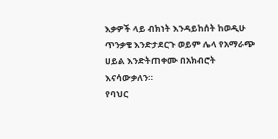እቃዎች ላይ ብክነት እንዳይከሰት ከወዲሁ ጥንቃቄ እንድታደርጉ ወይም ሌላ የአማራጭ ሀይል እንድትጠቀሙ በአክብሮት እናሳውቃለን።
የባህር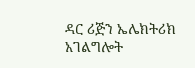ዳር ሪጅን ኤሌክትሪክ አገልግሎት